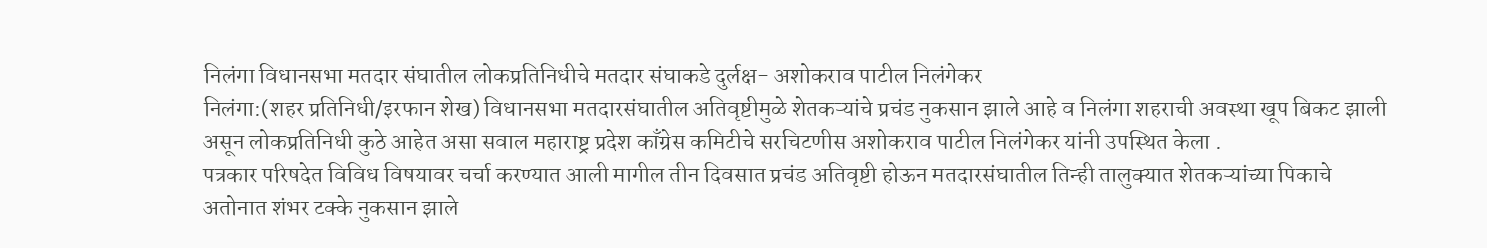निलंगा विधानसभा मतदार संघातील लोकप्रतिनिधीचे मतदार संघाकडे दुर्लक्ष- अशोकराव पाटील निलंगेकर
निलंगा:(शहर प्रतिनिधी/इरफान शेख) विधानसभा मतदारसंघातील अतिवृष्टीमुळे शेतकऱ्यांचे प्रचंड नुकसान झाले आहे व निलंगा शहराची अवस्था खूप बिकट झाली असून लोकप्रतिनिधी कुठे आहेत असा सवाल महाराष्ट्र प्रदेश काँग्रेस कमिटीचे सरचिटणीस अशोकराव पाटील निलंगेकर यांनी उपस्थित केला .
पत्रकार परिषदेत विविध विषयावर चर्चा करण्यात आली मागील तीन दिवसात प्रचंड अतिवृष्टी होऊन मतदारसंघातील तिन्ही तालुक्यात शेतकऱ्यांच्या पिकाचे अतोनात शंभर टक्के नुकसान झाले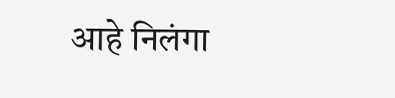आहे निलंगा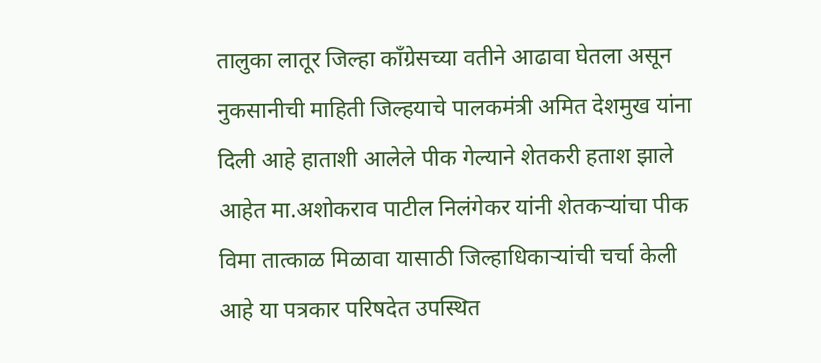तालुका लातूर जिल्हा काँग्रेसच्या वतीने आढावा घेतला असून नुकसानीची माहिती जिल्हयाचे पालकमंत्री अमित देशमुख यांना दिली आहे हाताशी आलेले पीक गेल्याने शेतकरी हताश झाले आहेत मा.अशोकराव पाटील निलंगेकर यांनी शेतकऱ्यांचा पीक विमा तात्काळ मिळावा यासाठी जिल्हाधिकाऱ्यांची चर्चा केली आहे या पत्रकार परिषदेत उपस्थित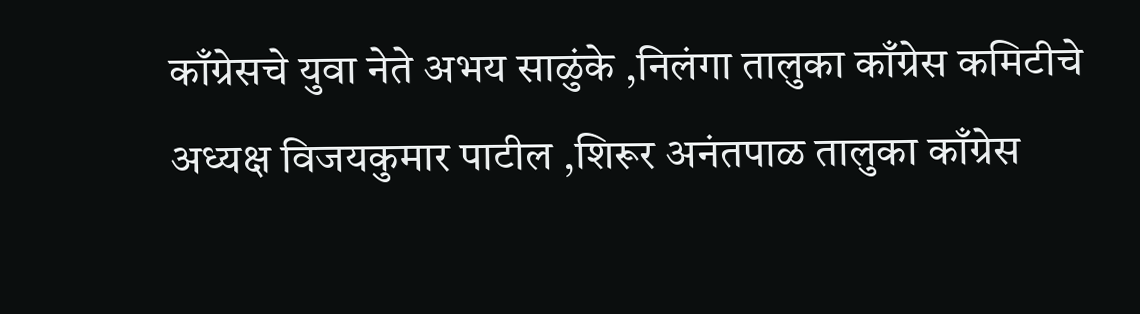काँग्रेसचे युवा नेते अभय साळुंके ,निलंगा तालुका काँग्रेस कमिटीचे अध्यक्ष विजयकुमार पाटील ,शिरूर अनंतपाळ तालुका काँग्रेस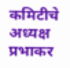कमिटीचे अध्यक्ष प्रभाकर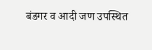बंडगर व आदी जण उपस्थित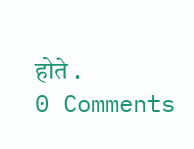होते .
0 Comments